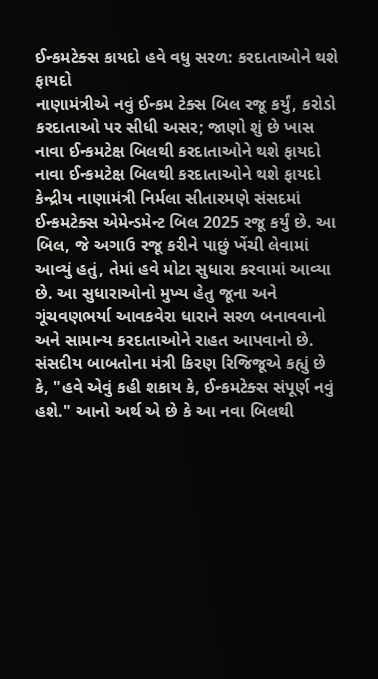ઈન્કમટેક્સ કાયદો હવે વધુ સરળ: કરદાતાઓને થશે ફાયદો
નાણામંત્રીએ નવું ઈન્કમ ટેક્સ બિલ રજૂ કર્યું, કરોડો કરદાતાઓ પર સીધી અસર; જાણો શું છે ખાસ
નાવા ઈન્કમટેક્ષ બિલથી કરદાતાઓને થશે ફાયદો
નાવા ઈન્કમટેક્ષ બિલથી કરદાતાઓને થશે ફાયદો
કેન્દ્રીય નાણામંત્રી નિર્મલા સીતારમણે સંસદમાં ઈન્કમટેક્સ એમેન્ડમેન્ટ બિલ 2025 રજૂ કર્યું છે. આ બિલ, જે અગાઉ રજૂ કરીને પાછું ખેંચી લેવામાં આવ્યું હતું, તેમાં હવે મોટા સુધારા કરવામાં આવ્યા છે. આ સુધારાઓનો મુખ્ય હેતુ જૂના અને ગૂંચવણભર્યા આવકવેરા ધારાને સરળ બનાવવાનો અને સામાન્ય કરદાતાઓને રાહત આપવાનો છે. સંસદીય બાબતોના મંત્રી કિરણ રિજિજૂએ કહ્યું છે કે, "હવે એવું કહી શકાય કે, ઈન્કમટેક્સ સંપૂર્ણ નવું હશે." આનો અર્થ એ છે કે આ નવા બિલથી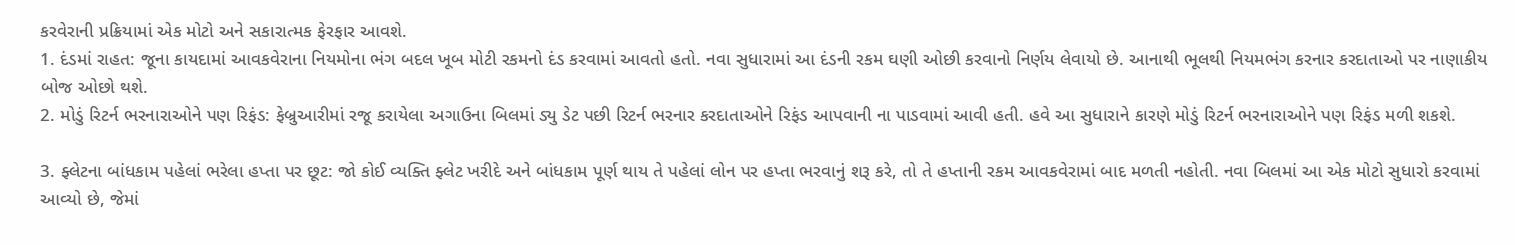કરવેરાની પ્રક્રિયામાં એક મોટો અને સકારાત્મક ફેરફાર આવશે.
1. દંડમાં રાહત: જૂના કાયદામાં આવકવેરાના નિયમોના ભંગ બદલ ખૂબ મોટી રકમનો દંડ કરવામાં આવતો હતો. નવા સુધારામાં આ દંડની રકમ ઘણી ઓછી કરવાનો નિર્ણય લેવાયો છે. આનાથી ભૂલથી નિયમભંગ કરનાર કરદાતાઓ પર નાણાકીય બોજ ઓછો થશે.
2. મોડું રિટર્ન ભરનારાઓને પણ રિફંડ: ફેબ્રુઆરીમાં રજૂ કરાયેલા અગાઉના બિલમાં ડ્યુ ડેટ પછી રિટર્ન ભરનાર કરદાતાઓને રિફંડ આપવાની ના પાડવામાં આવી હતી. હવે આ સુધારાને કારણે મોડું રિટર્ન ભરનારાઓને પણ રિફંડ મળી શકશે.

3. ફ્લેટના બાંધકામ પહેલાં ભરેલા હપ્તા પર છૂટ: જો કોઈ વ્યક્તિ ફ્લેટ ખરીદે અને બાંધકામ પૂર્ણ થાય તે પહેલાં લોન પર હપ્તા ભરવાનું શરૂ કરે, તો તે હપ્તાની રકમ આવકવેરામાં બાદ મળતી નહોતી. નવા બિલમાં આ એક મોટો સુધારો કરવામાં આવ્યો છે, જેમાં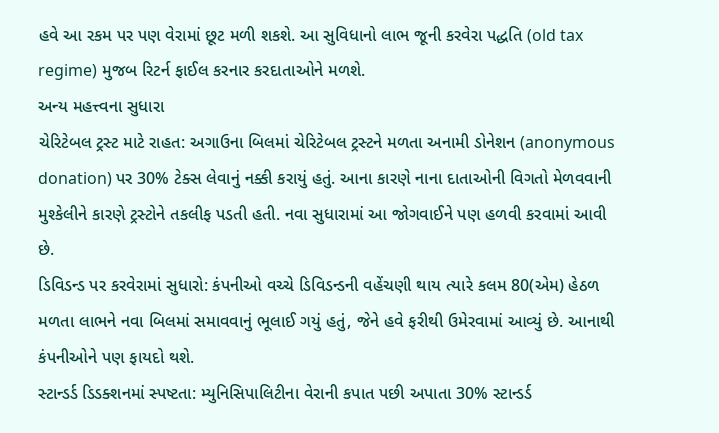હવે આ રકમ પર પણ વેરામાં છૂટ મળી શકશે. આ સુવિધાનો લાભ જૂની કરવેરા પદ્ધતિ (old tax regime) મુજબ રિટર્ન ફાઈલ કરનાર કરદાતાઓને મળશે.
અન્ય મહત્ત્વના સુધારા
ચેરિટેબલ ટ્રસ્ટ માટે રાહત: અગાઉના બિલમાં ચેરિટેબલ ટ્રસ્ટને મળતા અનામી ડોનેશન (anonymous donation) પર 30% ટેક્સ લેવાનું નક્કી કરાયું હતું. આના કારણે નાના દાતાઓની વિગતો મેળવવાની મુશ્કેલીને કારણે ટ્રસ્ટોને તકલીફ પડતી હતી. નવા સુધારામાં આ જોગવાઈને પણ હળવી કરવામાં આવી છે.
ડિવિડન્ડ પર કરવેરામાં સુધારો: કંપનીઓ વચ્ચે ડિવિડન્ડની વહેંચણી થાય ત્યારે કલમ 80(એમ) હેઠળ મળતા લાભને નવા બિલમાં સમાવવાનું ભૂલાઈ ગયું હતું, જેને હવે ફરીથી ઉમેરવામાં આવ્યું છે. આનાથી કંપનીઓને પણ ફાયદો થશે.
સ્ટાન્ડર્ડ ડિડક્શનમાં સ્પષ્ટતા: મ્યુનિસિપાલિટીના વેરાની કપાત પછી અપાતા 30% સ્ટાન્ડર્ડ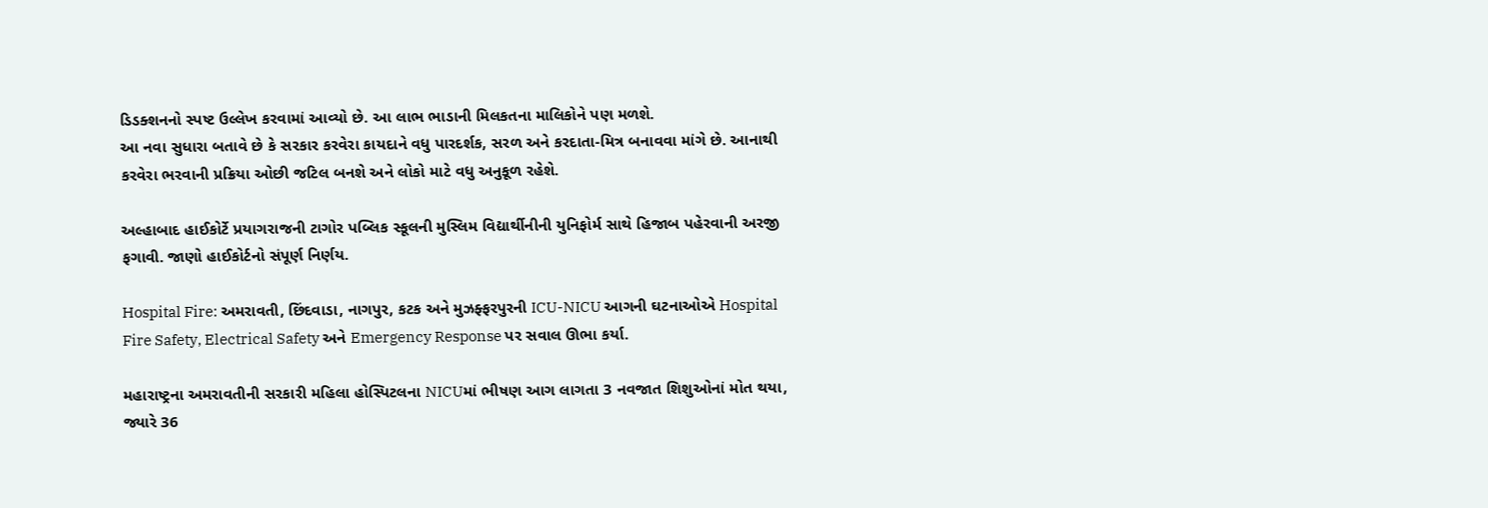ડિડક્શનનો સ્પષ્ટ ઉલ્લેખ કરવામાં આવ્યો છે. આ લાભ ભાડાની મિલકતના માલિકોને પણ મળશે.
આ નવા સુધારા બતાવે છે કે સરકાર કરવેરા કાયદાને વધુ પારદર્શક, સરળ અને કરદાતા-મિત્ર બનાવવા માંગે છે. આનાથી કરવેરા ભરવાની પ્રક્રિયા ઓછી જટિલ બનશે અને લોકો માટે વધુ અનુકૂળ રહેશે.

અલ્હાબાદ હાઈકોર્ટે પ્રયાગરાજની ટાગોર પબ્લિક સ્કૂલની મુસ્લિમ વિદ્યાર્થીનીની યુનિફોર્મ સાથે હિજાબ પહેરવાની અરજી ફગાવી. જાણો હાઈકોર્ટનો સંપૂર્ણ નિર્ણય.

Hospital Fire: અમરાવતી, છિંદવાડા, નાગપુર, કટક અને મુઝફ્ફરપુરની ICU-NICU આગની ઘટનાઓએ Hospital Fire Safety, Electrical Safety અને Emergency Response પર સવાલ ઊભા કર્યા.

મહારાષ્ટ્રના અમરાવતીની સરકારી મહિલા હોસ્પિટલના NICUમાં ભીષણ આગ લાગતા 3 નવજાત શિશુઓનાં મોત થયા, જ્યારે 36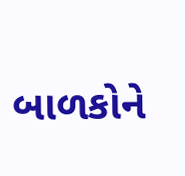બાળકોને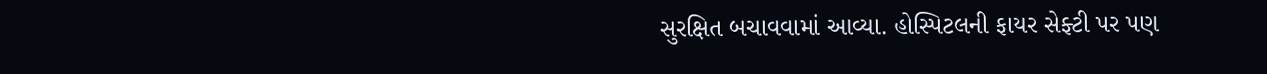સુરક્ષિત બચાવવામાં આવ્યા. હોસ્પિટલની ફાયર સેફ્ટી પર પણ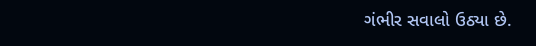ગંભીર સવાલો ઉઠ્યા છે.